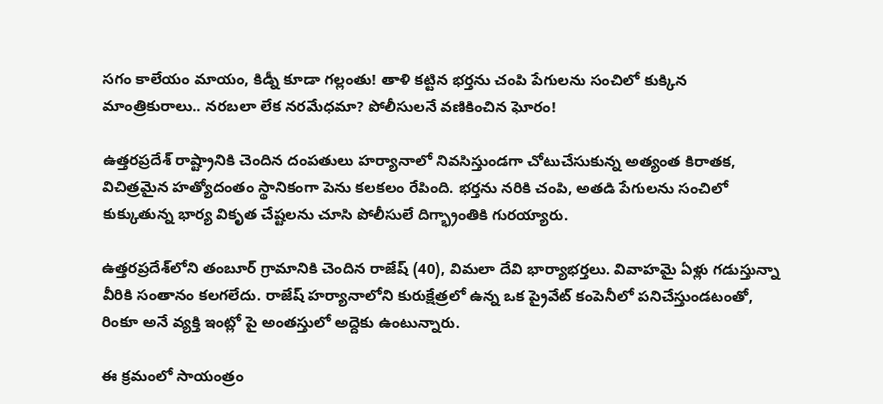సగం కాలేయం మాయం, కిడ్నీ కూడా గల్లంతు! తాళి కట్టిన భర్తను చంపి పేగులను సంచిలో కుక్కిన మాంత్రికురాలు.. నరబలా లేక నరమేధమా? పోలీసులనే వణికించిన ఘోరం!

ఉత్తరప్రదేశ్ రాష్ట్రానికి చెందిన దంపతులు హర్యానాలో నివసిస్తుండగా చోటుచేసుకున్న అత్యంత కిరాతక, విచిత్రమైన హత్యోదంతం స్థానికంగా పెను కలకలం రేపింది. భర్తను నరికి చంపి, అతడి పేగులను సంచిలో కుక్కుతున్న భార్య వికృత చేష్టలను చూసి పోలీసులే దిగ్భ్రాంతికి గురయ్యారు.

ఉత్తరప్రదేశ్‌లోని తంబూర్ గ్రామానికి చెందిన రాజేష్ (40), విమలా దేవి భార్యాభర్తలు. వివాహమై ఏళ్లు గడుస్తున్నా వీరికి సంతానం కలగలేదు. రాజేష్ హర్యానాలోని కురుక్షేత్రలో ఉన్న ఒక ప్రైవేట్ కంపెనీలో పనిచేస్తుండటంతో, రింకూ అనే వ్యక్తి ఇంట్లో పై అంతస్తులో అద్దెకు ఉంటున్నారు.

ఈ క్రమంలో సాయంత్రం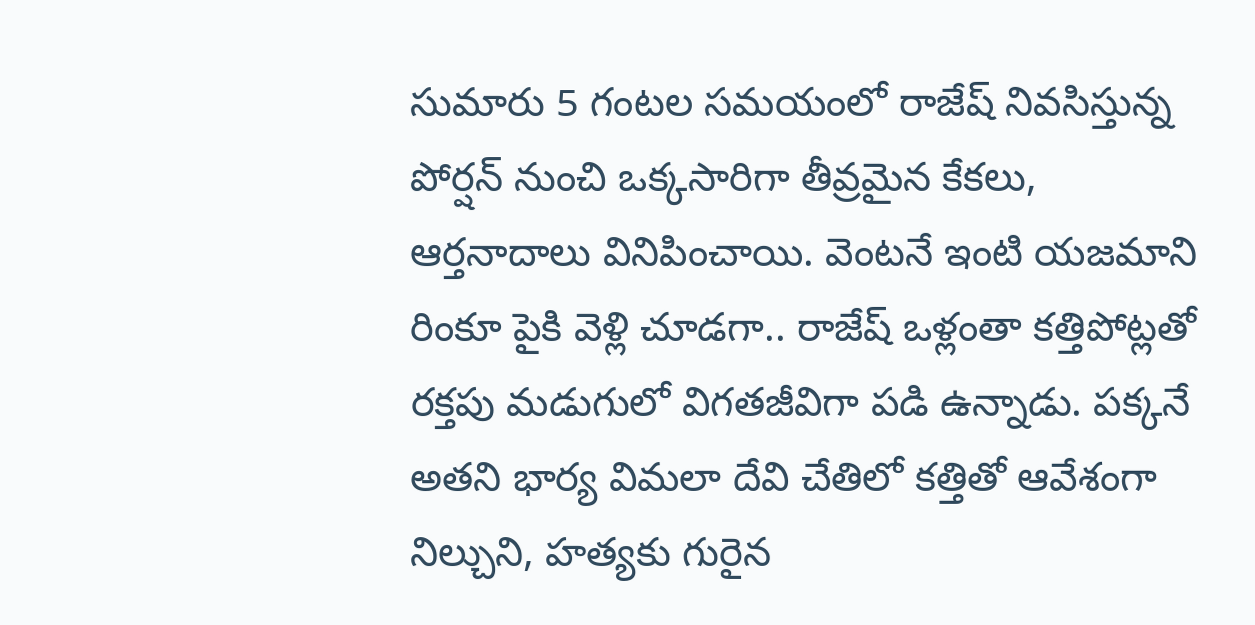సుమారు 5 గంటల సమయంలో రాజేష్ నివసిస్తున్న పోర్షన్ నుంచి ఒక్కసారిగా తీవ్రమైన కేకలు, ఆర్తనాదాలు వినిపించాయి. వెంటనే ఇంటి యజమాని రింకూ పైకి వెళ్లి చూడగా.. రాజేష్ ఒళ్లంతా కత్తిపోట్లతో రక్తపు మడుగులో విగతజీవిగా పడి ఉన్నాడు. పక్కనే అతని భార్య విమలా దేవి చేతిలో కత్తితో ఆవేశంగా నిల్చుని, హత్యకు గురైన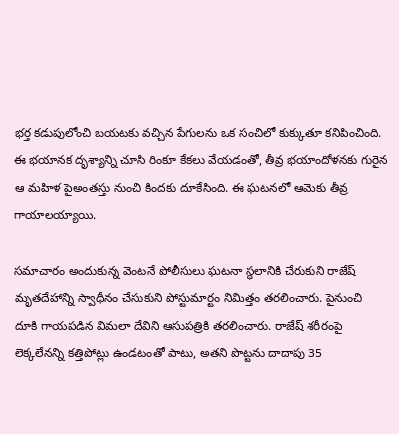భర్త కడుపులోంచి బయటకు వచ్చిన పేగులను ఒక సంచిలో కుక్కుతూ కనిపించింది. ఈ భయానక దృశ్యాన్ని చూసి రింకూ కేకలు వేయడంతో, తీవ్ర భయాందోళనకు గురైన ఆ మహిళ పైఅంతస్తు నుంచి కిందకు దూకేసింది. ఈ ఘటనలో ఆమెకు తీవ్ర గాయాలయ్యాయి.

సమాచారం అందుకున్న వెంటనే పోలీసులు ఘటనా స్థలానికి చేరుకుని రాజేష్ మృతదేహాన్ని స్వాధీనం చేసుకుని పోస్టుమార్టం నిమిత్తం తరలించారు. పైనుంచి దూకి గాయపడిన విమలా దేవిని ఆసుపత్రికి తరలించారు. రాజేష్ శరీరంపై లెక్కలేనన్ని కత్తిపోట్లు ఉండటంతో పాటు, అతని పొట్టను దాదాపు 35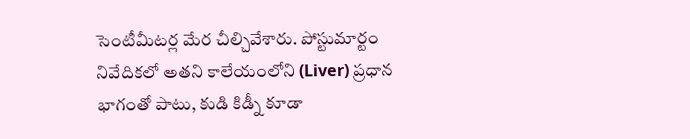సెంటీమీటర్ల మేర చీల్చివేశారు. పోస్టుమార్టం నివేదికలో అతని కాలేయంలోని (Liver) ప్రధాన భాగంతో పాటు, కుడి కిడ్నీ కూడా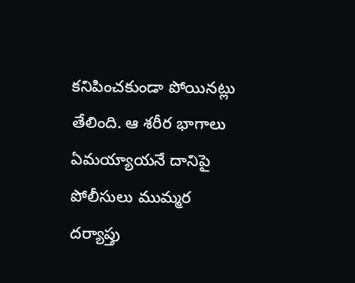కనిపించకుండా పోయినట్లు తేలింది. ఆ శరీర భాగాలు ఏమయ్యాయనే దానిపై పోలీసులు ముమ్మర దర్యాప్తు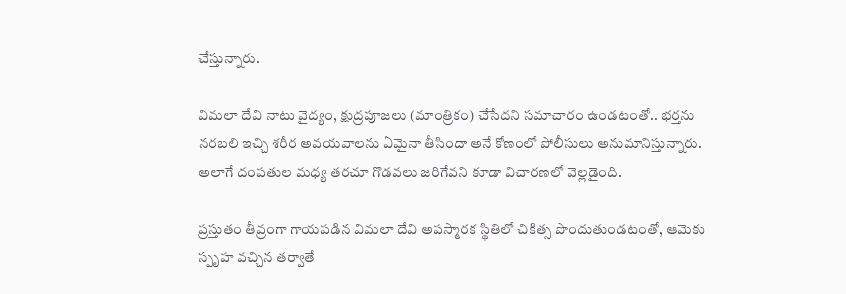చేస్తున్నారు.

విమలా దేవి నాటు వైద్యం, క్షుద్రపూజలు (మాంత్రికం) చేసేదని సమాచారం ఉండటంతో.. భర్తను నరబలి ఇచ్చి శరీర అవయవాలను ఏమైనా తీసిందా అనే కోణంలో పోలీసులు అనుమానిస్తున్నారు. అలాగే దంపతుల మధ్య తరచూ గొడవలు జరిగేవని కూడా విచారణలో వెల్లడైంది.

ప్రస్తుతం తీవ్రంగా గాయపడిన విమలా దేవి అపస్మారక స్థితిలో చికిత్స పొందుతుండటంతో, ఆమెకు స్పృహ వచ్చిన తర్వాతే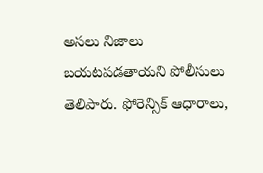అసలు నిజాలు బయటపడతాయని పోలీసులు తెలిపారు. ఫోరెన్సిక్ ఆధారాలు,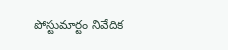పోస్టుమార్టం నివేదిక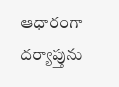ఆధారంగా దర్యాప్తును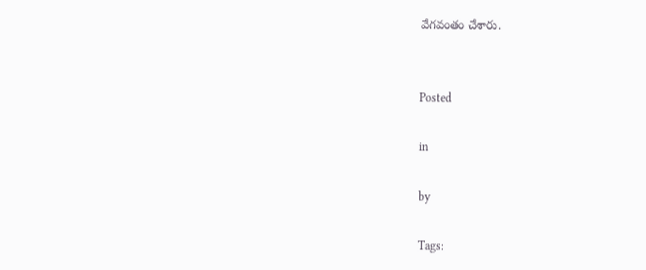వేగవంతం చేశారు.


Posted

in

by

Tags: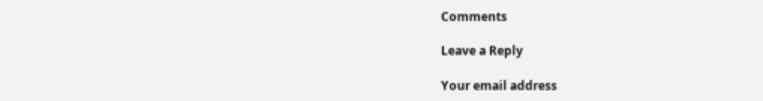Comments

Leave a Reply

Your email address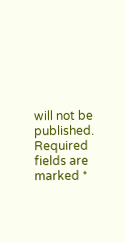will not be published. Required fields are marked *